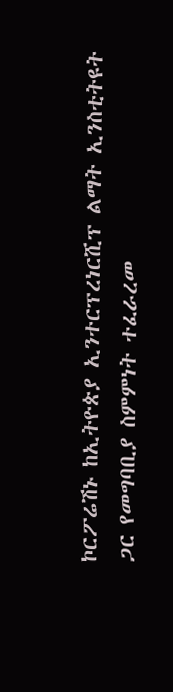ኮርፖሬሽኑ ከኢትዮጵያ ኢንተርፕረነርሺፕ ልማት ኢንስቲትዩት ጋር የመግባቢያ ስምምነት ተፈራረመ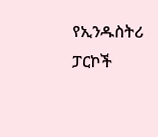የኢንዱስትሪ ፓርኮች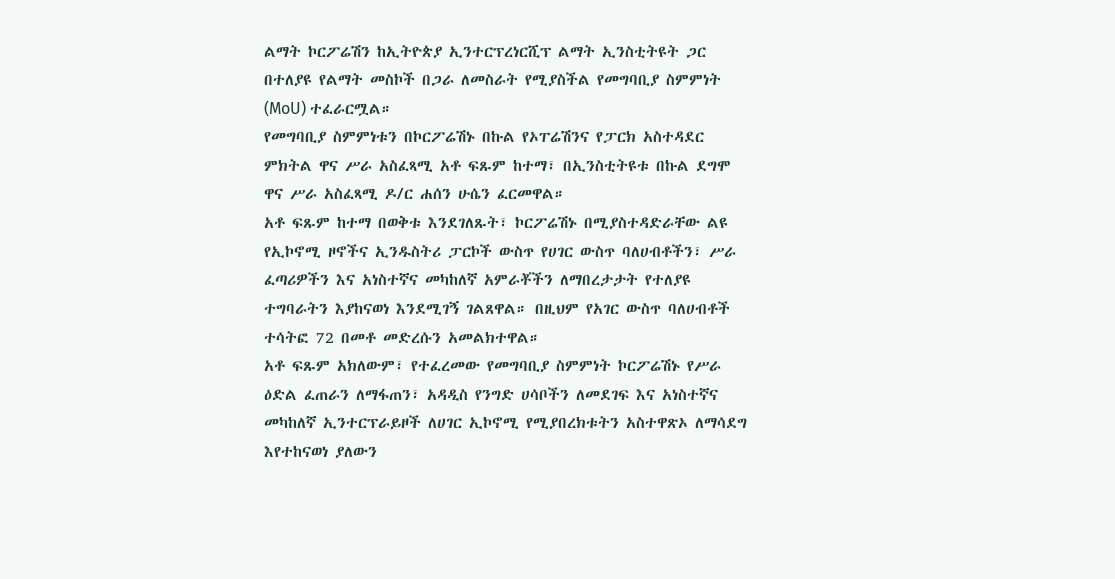ልማት ኮርፖሬሽን ከኢትዮጵያ ኢንተርፕረነርሺፕ ልማት ኢንስቲትዩት ጋር በተለያዩ የልማት መስኮች በጋራ ለመስራት የሚያስችል የመግባቢያ ስምምነት (MoU) ተፈራርሟል።
የመግባቢያ ስምምነቱን በኮርፖሬሽኑ በኩል የኦፐሬሽንና የፓርክ አስተዳደር ምክትል ዋና ሥራ አስፈጻሚ አቶ ፍጹም ከተማ፣ በኢንስቲትዩቱ በኩል ደግሞ ዋና ሥራ አስፈጻሚ ዶ/ር ሐሰን ሁሴን ፈርመዋል።
አቶ ፍጹም ከተማ በወቅቱ እንደገለጹት፣ ኮርፖሬሽኑ በሚያስተዳድራቸው ልዩ የኢኮኖሚ ዞኖችና ኢንዱስትሪ ፓርኮች ውስጥ የሀገር ውስጥ ባለሀብቶችን፣ ሥራ ፈጣሪዎችን እና አነስተኛና መካከለኛ አምራቾችን ለማበረታታት የተለያዩ ተግባራትን እያከናወነ እንደሚገኝ ገልጸዋል። በዚህም የአገር ውስጥ ባለሀብቶች ተሳትፎ 72 በመቶ መድረሱን አመልክተዋል።
አቶ ፍጹም አክለውም፣ የተፈረመው የመግባቢያ ስምምነት ኮርፖሬሽኑ የሥራ ዕድል ፈጠራን ለማፋጠን፣ አዳዲስ የንግድ ሀሳቦችን ለመደገፍ እና አነስተኛና መካከለኛ ኢንተርፕራይዞች ለሀገር ኢኮኖሚ የሚያበረክቱትን አስተዋጽኦ ለማሳደግ እየተከናወነ ያለውን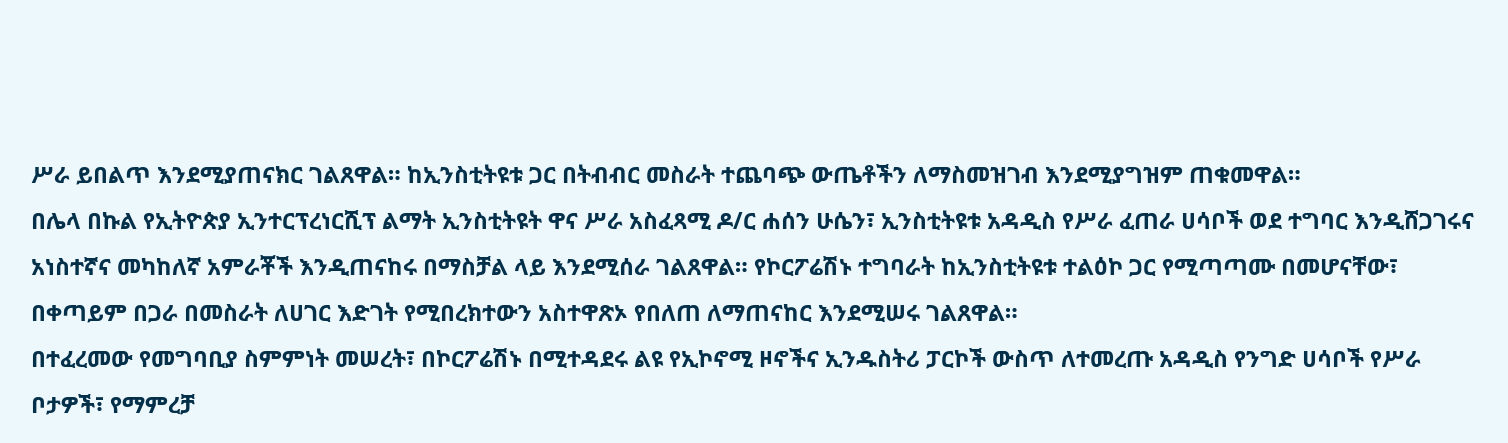ሥራ ይበልጥ እንደሚያጠናክር ገልጸዋል። ከኢንስቲትዩቱ ጋር በትብብር መስራት ተጨባጭ ውጤቶችን ለማስመዝገብ እንደሚያግዝም ጠቁመዋል።
በሌላ በኩል የኢትዮጵያ ኢንተርፕረነርሺፕ ልማት ኢንስቲትዩት ዋና ሥራ አስፈጻሚ ዶ/ር ሐሰን ሁሴን፣ ኢንስቲትዩቱ አዳዲስ የሥራ ፈጠራ ሀሳቦች ወደ ተግባር እንዲሸጋገሩና አነስተኛና መካከለኛ አምራቾች እንዲጠናከሩ በማስቻል ላይ እንደሚሰራ ገልጸዋል። የኮርፖሬሽኑ ተግባራት ከኢንስቲትዩቱ ተልዕኮ ጋር የሚጣጣሙ በመሆናቸው፣ በቀጣይም በጋራ በመስራት ለሀገር እድገት የሚበረክተውን አስተዋጽኦ የበለጠ ለማጠናከር እንደሚሠሩ ገልጸዋል።
በተፈረመው የመግባቢያ ስምምነት መሠረት፣ በኮርፖሬሽኑ በሚተዳደሩ ልዩ የኢኮኖሚ ዞኖችና ኢንዱስትሪ ፓርኮች ውስጥ ለተመረጡ አዳዲስ የንግድ ሀሳቦች የሥራ ቦታዎች፣ የማምረቻ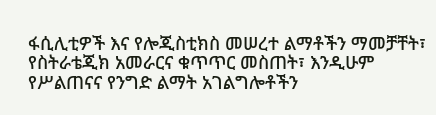ፋሲሊቲዎች እና የሎጂስቲክስ መሠረተ ልማቶችን ማመቻቸት፣ የስትራቴጂክ አመራርና ቁጥጥር መስጠት፣ እንዲሁም የሥልጠናና የንግድ ልማት አገልግሎቶችን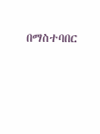በማስተባበር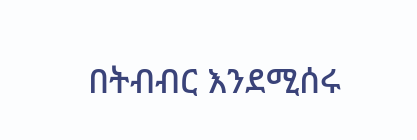በትብብር እንደሚሰሩ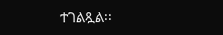ተገልጿል፡፡